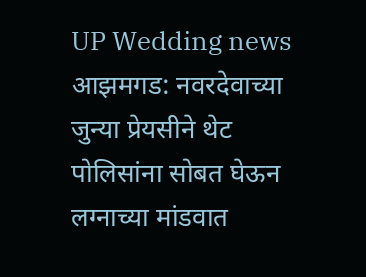UP Wedding news
आझमगड: नवरदेवाच्या जुन्या प्रेयसीने थेट पोलिसांना सोबत घेऊन लग्नाच्या मांडवात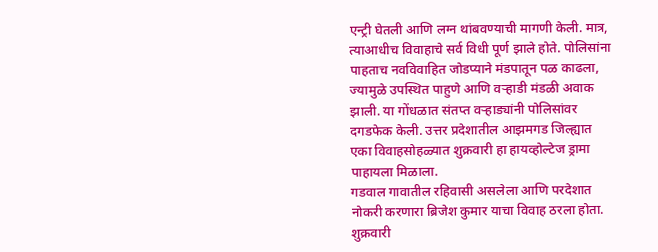एन्ट्री घेतली आणि लग्न थांबवण्याची मागणी केली. मात्र, त्याआधीच विवाहाचे सर्व विधी पूर्ण झाले होते. पोलिसांना पाहताच नवविवाहित जोडप्याने मंडपातून पळ काढला, ज्यामुळे उपस्थित पाहुणे आणि वऱ्हाडी मंडळी अवाक झाली. या गोंधळात संतप्त वऱ्हाड्यांनी पोलिसांवर दगडफेक केली. उत्तर प्रदेशातील आझमगड जिल्ह्यात एका विवाहसोहळ्यात शुक्रवारी हा हायव्होल्टेज ड्रामा पाहायला मिळाला.
गडवाल गावातील रहिवासी असलेला आणि परदेशात नोकरी करणारा ब्रिजेश कुमार याचा विवाह ठरला होता. शुक्रवारी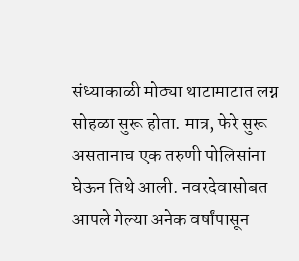संध्याकाळी मोठ्या थाटामाटात लग्न सोहळा सुरू होता. मात्र, फेरे सुरू असतानाच एक तरुणी पोलिसांना घेऊन तिथे आली. नवरदेवासोबत आपले गेल्या अनेक वर्षांपासून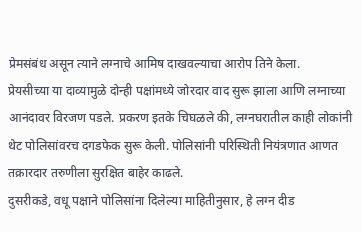प्रेमसंबंध असून त्याने लग्नाचे आमिष दाखवल्याचा आरोप तिने केला.
प्रेयसीच्या या दाव्यामुळे दोन्ही पक्षांमध्ये जोरदार वाद सुरू झाला आणि लग्नाच्या आनंदावर विरजण पडले. प्रकरण इतके चिघळले की, लग्नघरातील काही लोकांनी थेट पोलिसांवरच दगडफेक सुरू केली. पोलिसांनी परिस्थिती नियंत्रणात आणत तक्रारदार तरुणीला सुरक्षित बाहेर काढले.
दुसरीकडे, वधू पक्षाने पोलिसांना दिलेल्या माहितीनुसार, हे लग्न दीड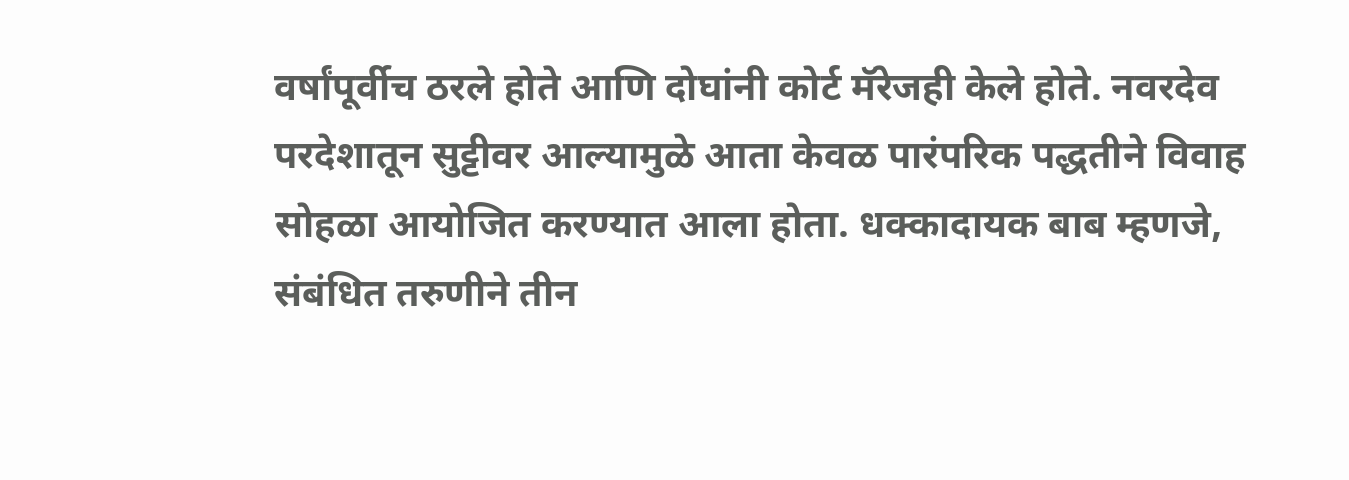वर्षांपूर्वीच ठरले होते आणि दोघांनी कोर्ट मॅरेजही केले होते. नवरदेव परदेशातून सुट्टीवर आल्यामुळे आता केवळ पारंपरिक पद्धतीने विवाह सोहळा आयोजित करण्यात आला होता. धक्कादायक बाब म्हणजे, संबंधित तरुणीने तीन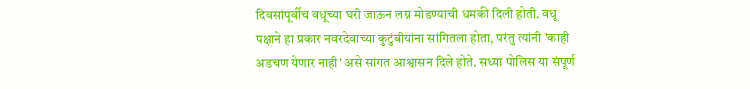दिवसांपूर्वीच वधूच्या घरी जाऊन लग्न मोडण्याची धमकी दिली होती. वधू पक्षाने हा प्रकार नवरदेवाच्या कुटुंबीयांना सांगितला होता, परंतु त्यांनी 'काही अडचण येणार नाही' असे सांगत आश्वासन दिले होते. सध्या पोलिस या संपूर्ण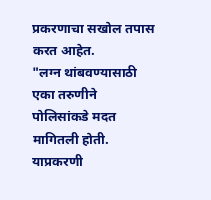प्रकरणाचा सखोल तपास करत आहेत.
"लग्न थांबवण्यासाठी एका तरुणीने पोलिसांकडे मदत मागितली होती. याप्रकरणी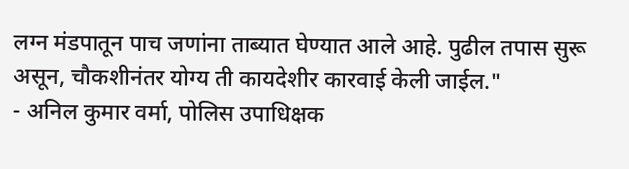लग्न मंडपातून पाच जणांना ताब्यात घेण्यात आले आहे. पुढील तपास सुरू असून, चौकशीनंतर योग्य ती कायदेशीर कारवाई केली जाईल."
- अनिल कुमार वर्मा, पोलिस उपाधिक्षक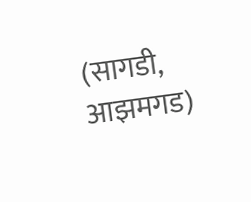(सागडी, आझमगड)